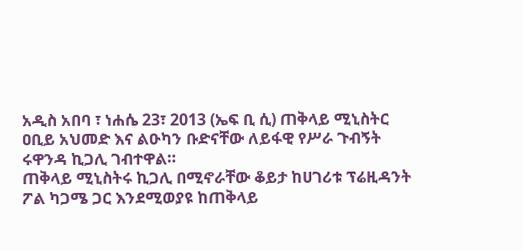አዲስ አበባ ፣ ነሐሴ 23፣ 2013 (ኤፍ ቢ ሲ) ጠቅላይ ሚኒስትር ዐቢይ አህመድ እና ልዑካን ቡድናቸው ለይፋዊ የሥራ ጉብኝት ሩዋንዳ ኪጋሊ ገብተዋል።
ጠቅላይ ሚኒስትሩ ኪጋሊ በሚኖራቸው ቆይታ ከሀገሪቱ ፕሬዚዳንት ፖል ካጋሜ ጋር እንደሚወያዩ ከጠቅላይ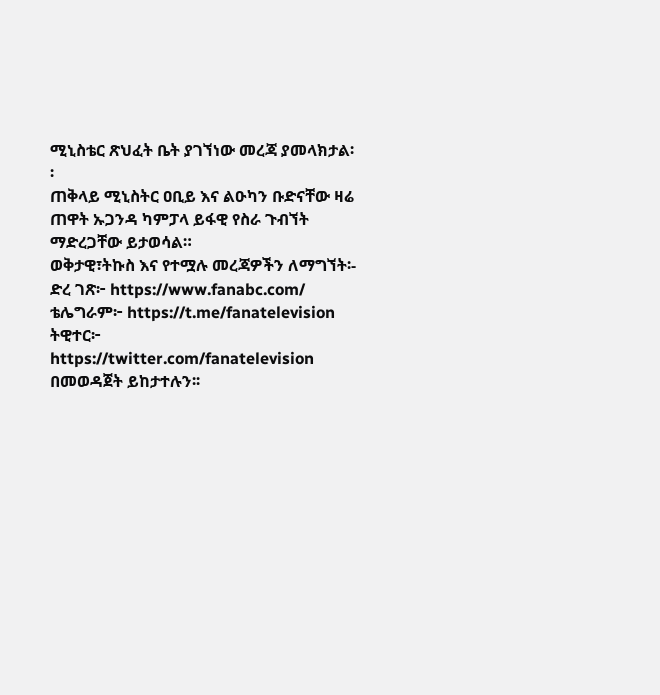ሚኒስቴር ጽህፈት ቤት ያገኘነው መረጃ ያመላክታል፡፡
ጠቅላይ ሚኒስትር ዐቢይ እና ልዑካን ቡድናቸው ዛሬ ጠዋት ኡጋንዳ ካምፓላ ይፋዊ የስራ ጉብኘት ማድረጋቸው ይታወሳል።
ወቅታዊ፣ትኩስ እና የተሟሉ መረጃዎችን ለማግኘት፡-
ድረ ገጽ፦ https://www.fanabc.com/
ቴሌግራም፦ https://t.me/fanatelevision
ትዊተር፦ https://twitter.com/fanatelevision በመወዳጀት ይከታተሉን፡፡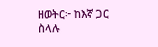ዘወትር፦ ከእኛ ጋር ስላሉ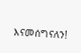እናመሰግናለን!